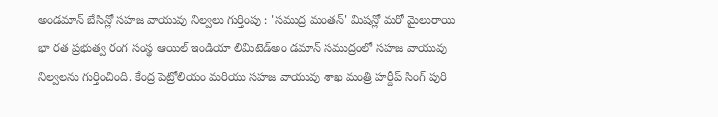అండమాన్ బేసిన్లో సహజ వాయువు నిల్వలు గుర్తింపు : 'సముద్ర మంతన్' మిషన్లో మరో మైలురాయి
భా రత ప్రభుత్వ రంగ సంస్థ ఆయిల్ ఇండియా లిమిటెడ్అం డమాన్ సముద్రంలో సహజ వాయువు నిల్వలను గుర్తించింది. కేంద్ర పెట్రోలియం మరియు సహజ వాయువు శాఖ మంత్రి హర్దీప్ సింగ్ పురి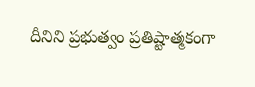దీనిని ప్రభుత్వం ప్రతిష్టాత్మకంగా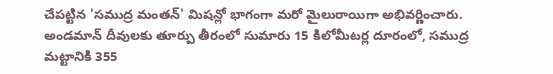చేపట్టిన 'సముద్ర మంతన్' మిషన్లో భాగంగా మరో మైలురాయిగా అభివర్ణించారు. అండమాన్ దీవులకు తూర్పు తీరంలో సుమారు 15 కిలోమీటర్ల దూరంలో, సముద్ర మట్టానికి 355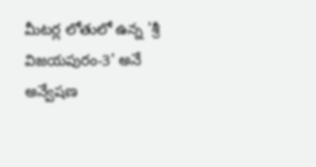మీటర్ల లోతులో ఉన్న 'శ్రీ విజయపురం-3' అనే అన్వేషణ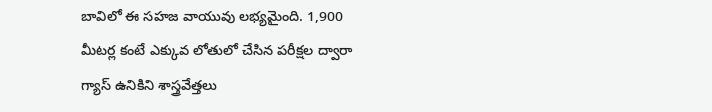బావిలో ఈ సహజ వాయువు లభ్యమైంది. 1,900 మీటర్ల కంటే ఎక్కువ లోతులో చేసిన పరీక్షల ద్వారా గ్యాస్ ఉనికిని శాస్త్రవేత్తలు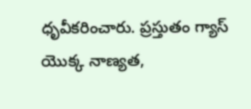ధృవీకరించారు. ప్రస్తుతం గ్యాస్ యొక్క నాణ్యత,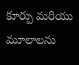కూర్పు మరియు మూలాలను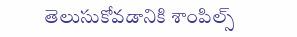తెలుసుకోవడానికి శాంపిల్స్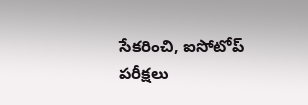సేకరించి, ఐసోటోప్ పరీక్షలు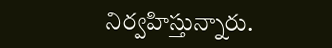నిర్వహిస్తున్నారు.